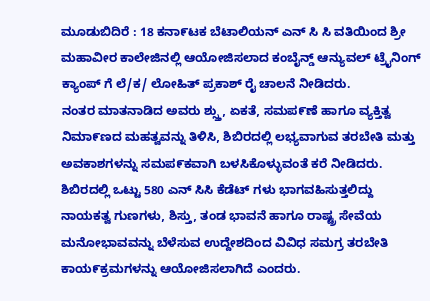ಮೂಡುಬಿದಿರೆ : 18 ಕನಾ೯ಟಕ ಬೆಟಾಲಿಯನ್ ಎನ್ ಸಿ ಸಿ ವತಿಯಿಂದ ಶ್ರೀ ಮಹಾವೀರ ಕಾಲೇಜಿನಲ್ಲಿ ಆಯೋಜಿಸಲಾದ ಕಂಬೈನ್ಡ್ ಆನ್ಯುವಲ್ ಟ್ರೈನಿಂಗ್ ಕ್ಯಾಂಪ್ ಗೆ ಲೆ/ಕ/ ಲೋಹಿತ್ ಪ್ರಕಾಶ್ ರೈ ಚಾಲನೆ ನೀಡಿದರು.
ನಂತರ ಮಾತನಾಡಿದ ಅವರು ಶ್ಸ್ತು, ಏಕತೆ, ಸಮಪ೯ಣೆ ಹಾಗೂ ವ್ಯಕ್ತಿತ್ವ ನಿಮಾ೯ಣದ ಮಹತ್ವವನ್ನು ತಿಳಿಸಿ, ಶಿಬಿರದಲ್ಲಿ ಲಭ್ಯವಾಗುವ ತರಬೇತಿ ಮತ್ತು ಅವಕಾಶಗಳನ್ನು ಸಮಪ೯ಕವಾಗಿ ಬಳಸಿಕೊಳ್ಳುವಂತೆ ಕರೆ ನೀಡಿದರು.
ಶಿಬಿರದಲ್ಲಿ ಒಟ್ಟು 580 ಎನ್ ಸಿಸಿ ಕೆಡೆಟ್ ಗಳು ಭಾಗವಹಿಸುತ್ತಲಿದ್ದು ನಾಯಕತ್ವ ಗುಣಗಳು, ಶಿಸ್ತು, ತಂಡ ಭಾವನೆ ಹಾಗೂ ರಾಷ್ಟ್ರ ಸೇವೆಯ ಮನೋಭಾವವನ್ನು ಬೆಳೆಸುವ ಉದ್ದೇಶದಿಂದ ವಿವಿಧ ಸಮಗ್ರ ತರಬೇತಿ ಕಾಯ೯ಕ್ರಮಗಳನ್ನು ಆಯೋಜಿಸಲಾಗಿದೆ ಎಂದರು.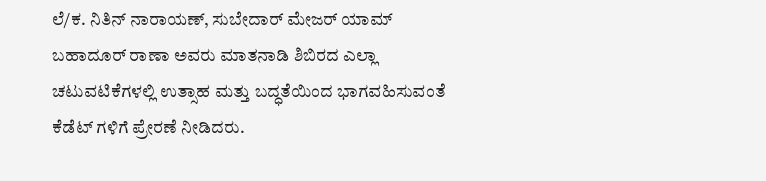ಲೆ/ಕ. ನಿತಿನ್ ನಾರಾಯಣ್, ಸುಬೇದಾರ್ ಮೇಜರ್ ಯಾಮ್ ಬಹಾದೂರ್ ರಾಣಾ ಅವರು ಮಾತನಾಡಿ ಶಿಬಿರದ ಎಲ್ಲಾ ಚಟುವಟಿಕೆಗಳಲ್ಲಿ ಉತ್ಸಾಹ ಮತ್ತು ಬದ್ಧತೆಯಿಂದ ಭಾಗವಹಿಸುವಂತೆ ಕೆಡೆಟ್ ಗಳಿಗೆ ಪ್ರೇರಣೆ ನೀಡಿದರು.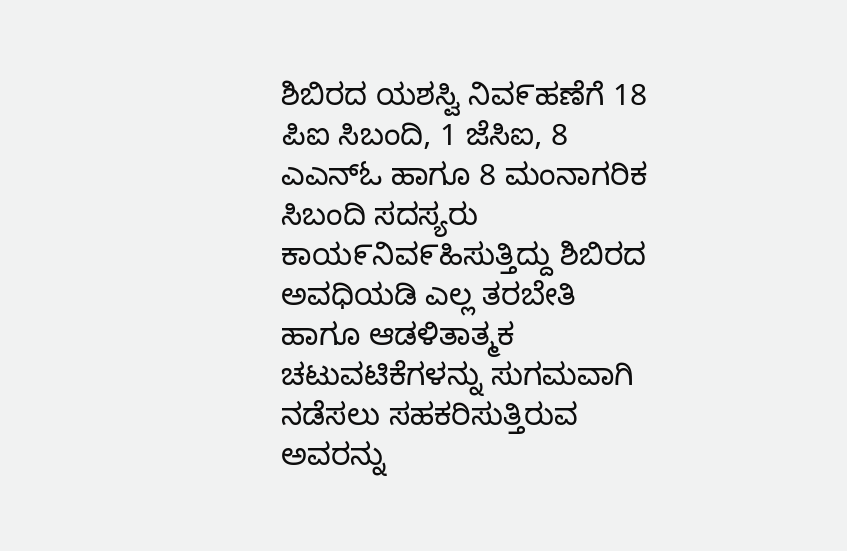ಶಿಬಿರದ ಯಶಸ್ವಿ ನಿವ೯ಹಣೆಗೆ 18 ಪಿಐ ಸಿಬಂದಿ, 1 ಜೆಸಿಐ, 8 ಎಎನ್ಓ ಹಾಗೂ 8 ಮಂನಾಗರಿಕ ಸಿಬಂದಿ ಸದಸ್ಯರು ಕಾಯ೯ನಿವ೯ಹಿಸುತ್ತಿದ್ದು ಶಿಬಿರದ ಅವಧಿಯಡಿ ಎಲ್ಲ ತರಬೇತಿ ಹಾಗೂ ಆಡಳಿತಾತ್ಮಕ ಚಟುವಟಿಕೆಗಳನ್ನು ಸುಗಮವಾಗಿ ನಡೆಸಲು ಸಹಕರಿಸುತ್ತಿರುವ ಅವರನ್ನು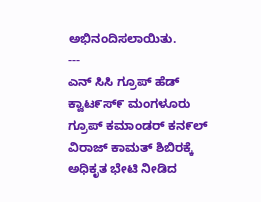ಅಭಿನಂದಿಸಲಾಯಿತು.
---
ಎನ್ ಸಿಸಿ ಗ್ರೂಪ್ ಹೆಡ್ ಕ್ವಾಟ೯ಸ್೯ ಮಂಗಳೂರು ಗ್ರೂಪ್ ಕಮಾಂಡರ್ ಕನ೯ಲ್ ವಿರಾಜ್ ಕಾಮತ್ ಶಿಬಿರಕ್ಕೆ ಅಧಿಕೃತ ಭೇಟಿ ನೀಡಿದ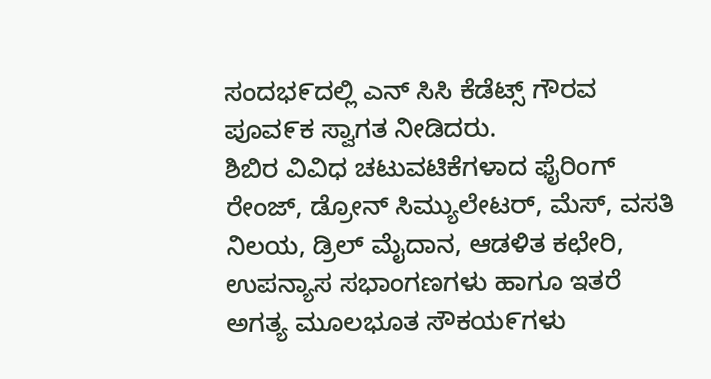ಸಂದಭ೯ದಲ್ಲಿ ಎನ್ ಸಿಸಿ ಕೆಡೆಟ್ಸ್ ಗೌರವ ಪೂವ೯ಕ ಸ್ವಾಗತ ನೀಡಿದರು.
ಶಿಬಿರ ವಿವಿಧ ಚಟುವಟಿಕೆಗಳಾದ ಫೈರಿಂಗ್ ರೇಂಜ್, ಡ್ರೋನ್ ಸಿಮ್ಯುಲೇಟರ್, ಮೆಸ್, ವಸತಿ ನಿಲಯ, ಡ್ರಿಲ್ ಮೈದಾನ, ಆಡಳಿತ ಕಛೇರಿ, ಉಪನ್ಯಾಸ ಸಭಾಂಗಣಗಳು ಹಾಗೂ ಇತರೆ ಅಗತ್ಯ ಮೂಲಭೂತ ಸೌಕಯ೯ಗಳು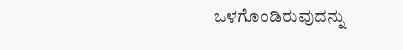ಒಳಗೊಂಡಿರುವುದನ್ನು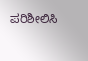ಪರಿಶೀಲಿಸಿ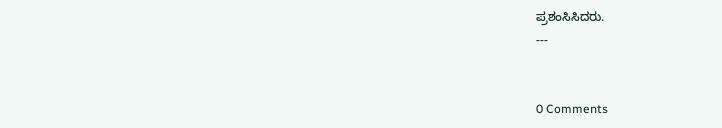ಪ್ರಶಂಸಿಸಿದರು.
---


0 Comments